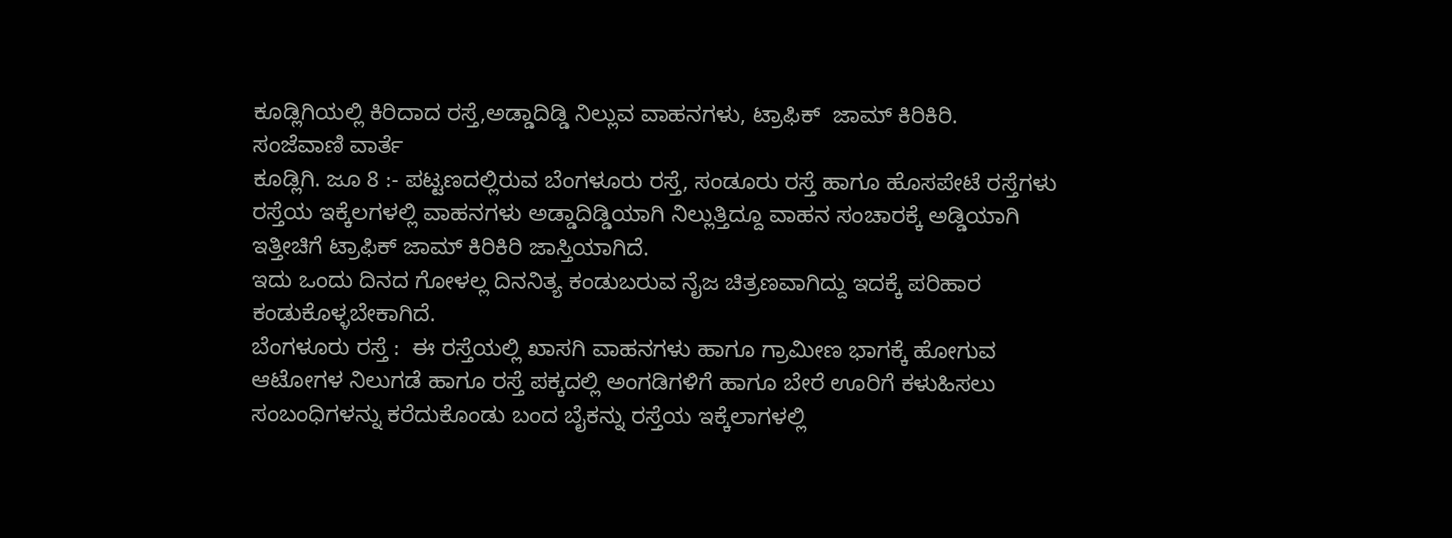ಕೂಡ್ಲಿಗಿಯಲ್ಲಿ ಕಿರಿದಾದ ರಸ್ತೆ,ಅಡ್ಡಾದಿಡ್ಡಿ ನಿಲ್ಲುವ ವಾಹನಗಳು, ಟ್ರಾಫಿಕ್  ಜಾಮ್ ಕಿರಿಕಿರಿ.
ಸಂಜೆವಾಣಿ ವಾರ್ತೆ
ಕೂಡ್ಲಿಗಿ. ಜೂ 8 :- ಪಟ್ಟಣದಲ್ಲಿರುವ ಬೆಂಗಳೂರು ರಸ್ತೆ, ಸಂಡೂರು ರಸ್ತೆ ಹಾಗೂ ಹೊಸಪೇಟೆ ರಸ್ತೆಗಳು ರಸ್ತೆಯ ಇಕ್ಕೆಲಗಳಲ್ಲಿ ವಾಹನಗಳು ಅಡ್ಡಾದಿಡ್ಡಿಯಾಗಿ ನಿಲ್ಲುತ್ತಿದ್ದೂ ವಾಹನ ಸಂಚಾರಕ್ಕೆ ಅಡ್ಡಿಯಾಗಿ ಇತ್ತೀಚಿಗೆ ಟ್ರಾಫಿಕ್ ಜಾಮ್ ಕಿರಿಕಿರಿ ಜಾಸ್ತಿಯಾಗಿದೆ.
ಇದು ಒಂದು ದಿನದ ಗೋಳಲ್ಲ ದಿನನಿತ್ಯ ಕಂಡುಬರುವ ನೈಜ ಚಿತ್ರಣವಾಗಿದ್ದು ಇದಕ್ಕೆ ಪರಿಹಾರ ಕಂಡುಕೊಳ್ಳಬೇಕಾಗಿದೆ.
ಬೆಂಗಳೂರು ರಸ್ತೆ :  ಈ ರಸ್ತೆಯಲ್ಲಿ ಖಾಸಗಿ ವಾಹನಗಳು ಹಾಗೂ ಗ್ರಾಮೀಣ ಭಾಗಕ್ಕೆ ಹೋಗುವ ಆಟೋಗಳ ನಿಲುಗಡೆ ಹಾಗೂ ರಸ್ತೆ ಪಕ್ಕದಲ್ಲಿ ಅಂಗಡಿಗಳಿಗೆ ಹಾಗೂ ಬೇರೆ ಊರಿಗೆ ಕಳುಹಿಸಲು ಸಂಬಂಧಿಗಳನ್ನು ಕರೆದುಕೊಂಡು ಬಂದ ಬೈಕನ್ನು ರಸ್ತೆಯ ಇಕ್ಕೆಲಾಗಳಲ್ಲಿ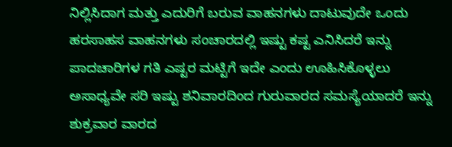ನಿಲ್ಲಿಸಿದಾಗ ಮತ್ತು ಎದುರಿಗೆ ಬರುವ ವಾಹನಗಳು ದಾಟುವುದೇ ಒಂದು ಹರಸಾಹಸ ವಾಹನಗಳು ಸಂಚಾರದಲ್ಲಿ ಇಷ್ಟು ಕಷ್ಟ ಎನಿಸಿದರೆ ಇನ್ನು ಪಾದಚಾರಿಗಳ ಗತಿ ಎಷ್ಟರ ಮಟ್ಟಿಗೆ ಇದೇ ಎಂದು ಊಹಿಸಿಕೊಳ್ಳಲು ಅಸಾಧ್ಯವೇ ಸರಿ ಇಷ್ಟು ಶನಿವಾರದಿಂದ ಗುರುವಾರದ ಸಮಸ್ಯೆಯಾದರೆ ಇನ್ನು ಶುಕ್ರವಾರ ವಾರದ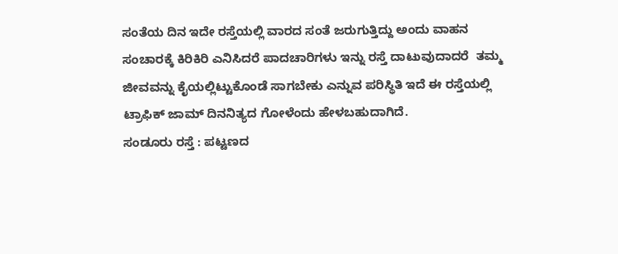ಸಂತೆಯ ದಿನ ಇದೇ ರಸ್ತೆಯಲ್ಲಿ ವಾರದ ಸಂತೆ ಜರುಗುತ್ತಿದ್ದು ಅಂದು ವಾಹನ ಸಂಚಾರಕ್ಕೆ ಕಿರಿಕಿರಿ ಎನಿಸಿದರೆ ಪಾದಚಾರಿಗಳು ಇನ್ನು ರಸ್ತೆ ದಾಟುವುದಾದರೆ  ತಮ್ಮ ಜೀವವನ್ನು ಕೈಯಲ್ಲಿಟ್ಟುಕೊಂಡೆ ಸಾಗಬೇಕು ಎನ್ನುವ ಪರಿಸ್ಥಿತಿ ಇದೆ ಈ ರಸ್ತೆಯಲ್ಲಿ ಟ್ರಾಫಿಕ್ ಜಾಮ್ ದಿನನಿತ್ಯದ ಗೋಳೆಂದು ಹೇಳಬಹುದಾಗಿದೆ.
ಸಂಡೂರು ರಸ್ತೆ : ಪಟ್ಟಣದ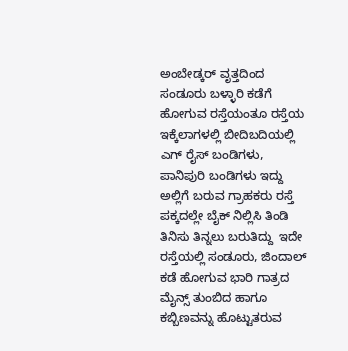ಅಂಬೇಡ್ಕರ್ ವೃತ್ತದಿಂದ ಸಂಡೂರು ಬಳ್ಳಾರಿ ಕಡೆಗೆ ಹೋಗುವ ರಸ್ತೆಯಂತೂ ರಸ್ತೆಯ ಇಕ್ಕೆಲಾಗಳಲ್ಲಿ ಬೀದಿಬದಿಯಲ್ಲಿ ಎಗ್ ರೈಸ್ ಬಂಡಿಗಳು, ಪಾನಿಪುರಿ ಬಂಡಿಗಳು ಇದ್ದು ಅಲ್ಲಿಗೆ ಬರುವ ಗ್ರಾಹಕರು ರಸ್ತೆ ಪಕ್ಕದಲ್ಲೇ ಬೈಕ್ ನಿಲ್ಲಿಸಿ ತಿಂಡಿ ತಿನಿಸು ತಿನ್ನಲು ಬರುತಿದ್ದು  ಇದೇ ರಸ್ತೆಯಲ್ಲಿ ಸಂಡೂರು, ಜಿಂದಾಲ್ ಕಡೆ ಹೋಗುವ ಭಾರಿ ಗಾತ್ರದ ಮೈನ್ಸ್ ತುಂಬಿದ ಹಾಗೂ ಕಬ್ಬಿಣವನ್ನು ಹೊಟ್ಟುತರುವ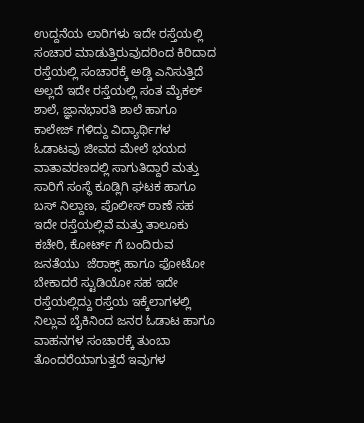ಉದ್ದನೆಯ ಲಾರಿಗಳು ಇದೇ ರಸ್ತೆಯಲ್ಲಿ ಸಂಚಾರ ಮಾಡುತ್ತಿರುವುದರಿಂದ ಕಿರಿದಾದ ರಸ್ತೆಯಲ್ಲಿ ಸಂಚಾರಕ್ಕೆ ಅಡ್ಡಿ ಎನಿಸುತ್ತಿದೆ ಅಲ್ಲದೆ ಇದೇ ರಸ್ತೆಯಲ್ಲಿ ಸಂತ ಮೈಕಲ್ ಶಾಲೆ, ಜ್ಞಾನಭಾರತಿ ಶಾಲೆ ಹಾಗೂ ಕಾಲೇಜ್ ಗಳಿದ್ದು ವಿದ್ಯಾರ್ಥಿಗಳ ಓಡಾಟವು ಜೀವದ ಮೇಲೆ ಭಯದ ವಾತಾವರಣದಲ್ಲಿ ಸಾಗುತಿದ್ದಾರೆ ಮತ್ತು ಸಾರಿಗೆ ಸಂಸ್ಥೆ ಕೂಡ್ಲಿಗಿ ಘಟಕ ಹಾಗೂ ಬಸ್ ನಿಲ್ದಾಣ, ಪೊಲೀಸ್ ಠಾಣೆ ಸಹ ಇದೇ ರಸ್ತೆಯಲ್ಲಿವೆ ಮತ್ತು ತಾಲೂಕು ಕಚೇರಿ, ಕೋರ್ಟ್ ಗೆ ಬಂದಿರುವ ಜನತೆಯು  ಜೆರಾಕ್ಸ್ ಹಾಗೂ ಫೋಟೋ ಬೇಕಾದರೆ ಸ್ಟುಡಿಯೋ ಸಹ ಇದೇ ರಸ್ತೆಯಲ್ಲಿದ್ದು ರಸ್ತೆಯ ಇಕ್ಕೆಲಾಗಳಲ್ಲಿ ನಿಲ್ಲುವ ಬೈಕಿನಿಂದ ಜನರ ಓಡಾಟ ಹಾಗೂ ವಾಹನಗಳ ಸಂಚಾರಕ್ಕೆ ತುಂಬಾ ತೊಂದರೆಯಾಗುತ್ತದೆ ಇವುಗಳ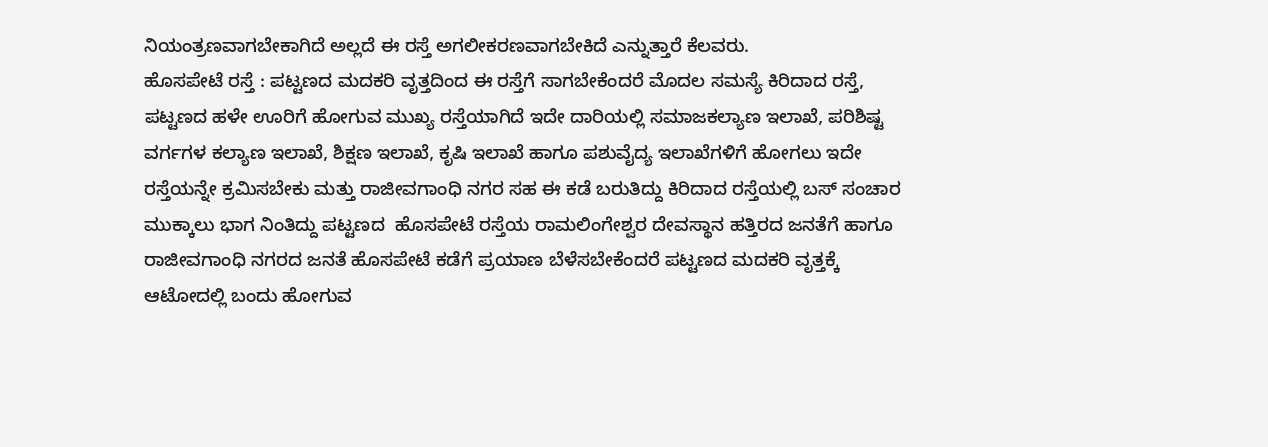ನಿಯಂತ್ರಣವಾಗಬೇಕಾಗಿದೆ ಅಲ್ಲದೆ ಈ ರಸ್ತೆ ಅಗಲೀಕರಣವಾಗಬೇಕಿದೆ ಎನ್ನುತ್ತಾರೆ ಕೆಲವರು.
ಹೊಸಪೇಟೆ ರಸ್ತೆ : ಪಟ್ಟಣದ ಮದಕರಿ ವೃತ್ತದಿಂದ ಈ ರಸ್ತೆಗೆ ಸಾಗಬೇಕೆಂದರೆ ಮೊದಲ ಸಮಸ್ಯೆ ಕಿರಿದಾದ ರಸ್ತೆ, ಪಟ್ಟಣದ ಹಳೇ ಊರಿಗೆ ಹೋಗುವ ಮುಖ್ಯ ರಸ್ತೆಯಾಗಿದೆ ಇದೇ ದಾರಿಯಲ್ಲಿ ಸಮಾಜಕಲ್ಯಾಣ ಇಲಾಖೆ, ಪರಿಶಿಷ್ಟ ವರ್ಗಗಳ ಕಲ್ಯಾಣ ಇಲಾಖೆ, ಶಿಕ್ಷಣ ಇಲಾಖೆ, ಕೃಷಿ ಇಲಾಖೆ ಹಾಗೂ ಪಶುವೈದ್ಯ ಇಲಾಖೆಗಳಿಗೆ ಹೋಗಲು ಇದೇ ರಸ್ತೆಯನ್ನೇ ಕ್ರಮಿಸಬೇಕು ಮತ್ತು ರಾಜೀವಗಾಂಧಿ ನಗರ ಸಹ ಈ ಕಡೆ ಬರುತಿದ್ದು ಕಿರಿದಾದ ರಸ್ತೆಯಲ್ಲಿ ಬಸ್ ಸಂಚಾರ ಮುಕ್ಕಾಲು ಭಾಗ ನಿಂತಿದ್ದು ಪಟ್ಟಣದ  ಹೊಸಪೇಟೆ ರಸ್ತೆಯ ರಾಮಲಿಂಗೇಶ್ವರ ದೇವಸ್ಥಾನ ಹತ್ತಿರದ ಜನತೆಗೆ ಹಾಗೂ ರಾಜೀವಗಾಂಧಿ ನಗರದ ಜನತೆ ಹೊಸಪೇಟೆ ಕಡೆಗೆ ಪ್ರಯಾಣ ಬೆಳೆಸಬೇಕೆಂದರೆ ಪಟ್ಟಣದ ಮದಕರಿ ವೃತ್ತಕ್ಕೆ ಆಟೋದಲ್ಲಿ ಬಂದು ಹೋಗುವ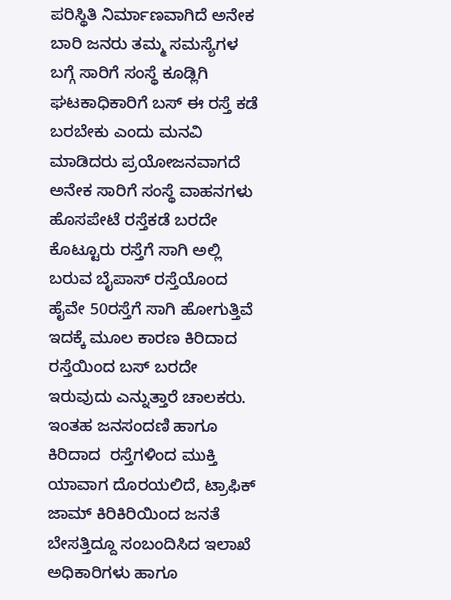ಪರಿಸ್ಥಿತಿ ನಿರ್ಮಾಣವಾಗಿದೆ ಅನೇಕ ಬಾರಿ ಜನರು ತಮ್ಮ ಸಮಸ್ಯೆಗಳ ಬಗ್ಗೆ ಸಾರಿಗೆ ಸಂಸ್ಥೆ ಕೂಡ್ಲಿಗಿ ಘಟಕಾಧಿಕಾರಿಗೆ ಬಸ್ ಈ ರಸ್ತೆ ಕಡೆ ಬರಬೇಕು ಎಂದು ಮನವಿ ಮಾಡಿದರು ಪ್ರಯೋಜನವಾಗದೆ ಅನೇಕ ಸಾರಿಗೆ ಸಂಸ್ಥೆ ವಾಹನಗಳು ಹೊಸಪೇಟೆ ರಸ್ತೆಕಡೆ ಬರದೇ ಕೊಟ್ಟೂರು ರಸ್ತೆಗೆ ಸಾಗಿ ಅಲ್ಲಿ ಬರುವ ಬೈಪಾಸ್ ರಸ್ತೆಯೊಂದ ಹೈವೇ 50ರಸ್ತೆಗೆ ಸಾಗಿ ಹೋಗುತ್ತಿವೆ ಇದಕ್ಕೆ ಮೂಲ ಕಾರಣ ಕಿರಿದಾದ ರಸ್ತೆಯಿಂದ ಬಸ್ ಬರದೇ ಇರುವುದು ಎನ್ನುತ್ತಾರೆ ಚಾಲಕರು.
ಇಂತಹ ಜನಸಂದಣಿ ಹಾಗೂ ಕಿರಿದಾದ  ರಸ್ತೆಗಳಿಂದ ಮುಕ್ತಿ ಯಾವಾಗ ದೊರಯಲಿದೆ, ಟ್ರಾಫಿಕ್ ಜಾಮ್ ಕಿರಿಕಿರಿಯಿಂದ ಜನತೆ ಬೇಸತ್ತಿದ್ದೂ ಸಂಬಂದಿಸಿದ ಇಲಾಖೆ ಅಧಿಕಾರಿಗಳು ಹಾಗೂ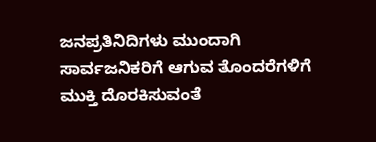ಜನಪ್ರತಿನಿದಿಗಳು ಮುಂದಾಗಿ  ಸಾರ್ವಜನಿಕರಿಗೆ ಆಗುವ ತೊಂದರೆಗಳಿಗೆ ಮುಕ್ತಿ ದೊರಕಿಸುವಂತೆ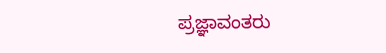ಪ್ರಜ್ಞಾವಂತರು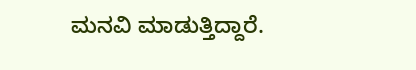ಮನವಿ ಮಾಡುತ್ತಿದ್ದಾರೆ.